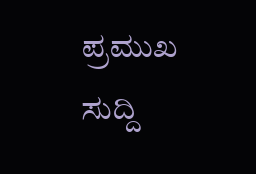ಪ್ರಮುಖ ಸುದ್ದಿ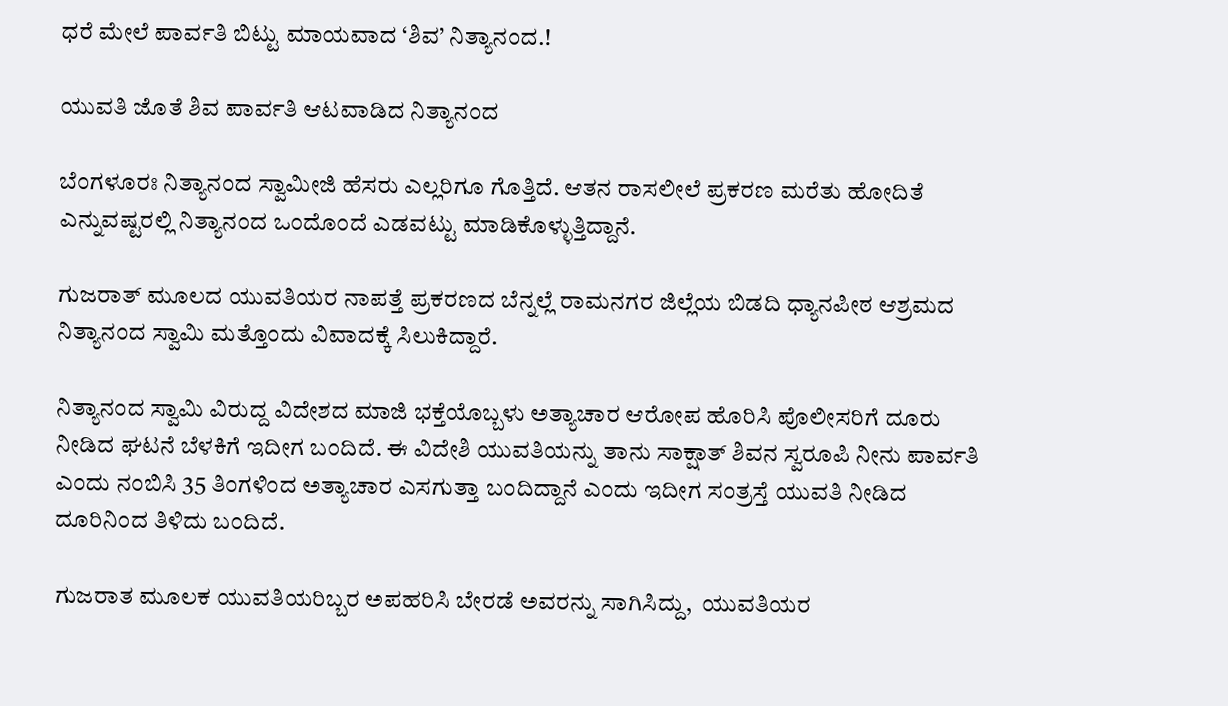ಧರೆ ಮೇಲೆ ಪಾರ್ವತಿ ಬಿಟ್ಟು ಮಾಯವಾದ ‘ಶಿವ’ ನಿತ್ಯಾನಂದ.!

ಯುವತಿ ಜೊತೆ ಶಿವ ಪಾರ್ವತಿ ಆಟವಾಡಿದ ನಿತ್ಯಾನಂದ

ಬೆಂಗಳೂರಃ ನಿತ್ಯಾನಂದ ಸ್ವಾಮೀಜಿ ಹೆಸರು ಎಲ್ಲರಿಗೂ ಗೊತ್ತಿದೆ. ಆತನ ರಾಸಲೀಲೆ ಪ್ರಕರಣ ಮರೆತು ಹೋದಿತೆ ಎನ್ನುವಷ್ಟರಲ್ಲಿ ನಿತ್ಯಾನಂದ ಒಂದೊಂದೆ ಎಡವಟ್ಟು ಮಾಡಿಕೊಳ್ಳುತ್ತಿದ್ದಾನೆ.

ಗುಜರಾತ್ ಮೂಲದ ಯುವತಿಯರ ನಾಪತ್ತೆ ಪ್ರಕರಣದ ಬೆನ್ನಲ್ಲೆ ರಾಮನಗರ ಜಿಲ್ಲೆಯ ಬಿಡದಿ ಧ್ಯಾನಪೀಠ ಆಶ್ರಮದ ನಿತ್ಯಾನಂದ ಸ್ವಾಮಿ ಮತ್ತೊಂದು ವಿವಾದಕ್ಕೆ ಸಿಲುಕಿದ್ದಾರೆ.

ನಿತ್ಯಾನಂದ ಸ್ವಾಮಿ ವಿರುದ್ದ ವಿದೇಶದ ಮಾಜಿ ಭಕ್ತೆಯೊಬ್ಬಳು ಅತ್ಯಾಚಾರ ಆರೋಪ ಹೊರಿಸಿ ಪೊಲೀಸರಿಗೆ ದೂರು ನೀಡಿದ ಘಟನೆ ಬೆಳಕಿಗೆ ಇದೀಗ ಬಂದಿದೆ. ಈ ವಿದೇಶಿ ಯುವತಿಯನ್ನು ತಾನು ಸಾಕ್ಷಾತ್ ಶಿವನ ಸ್ವರೂಪಿ ನೀನು ಪಾರ್ವತಿ ಎಂದು ನಂಬಿಸಿ 35 ತಿಂಗಳಿಂದ ಅತ್ಯಾಚಾರ ಎಸಗುತ್ತಾ ಬಂದಿದ್ದಾನೆ ಎಂದು ಇದೀಗ ಸಂತ್ರಸ್ತೆ ಯುವತಿ ನೀಡಿದ ದೂರಿನಿಂದ ತಿಳಿದು ಬಂದಿದೆ.

ಗುಜರಾತ ಮೂಲಕ ಯುವತಿಯರಿಬ್ಬರ ಅಪಹರಿಸಿ ಬೇರಡೆ ಅವರನ್ನು ಸಾಗಿಸಿದ್ದು,  ಯುವತಿಯರ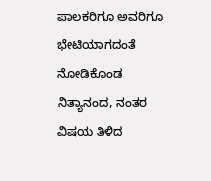ಪಾಲಕರಿಗೂ ಅವರಿಗೂ ಭೇಟಿಯಾಗದಂತೆ ನೋಡಿಕೊಂಡ ನಿತ್ಯಾನಂದ, ನಂತರ ವಿಷಯ ತಿಳಿದ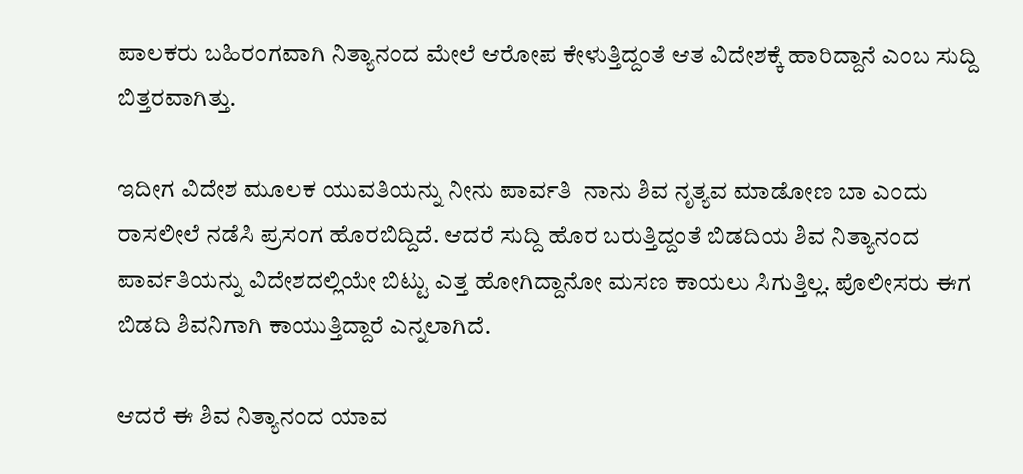ಪಾಲಕರು ಬಹಿರಂಗವಾಗಿ ನಿತ್ಯಾನಂದ ಮೇಲೆ ಆರೋಪ ಕೇಳುತ್ತಿದ್ದಂತೆ ಆತ ವಿದೇಶಕ್ಕೆ ಹಾರಿದ್ದಾನೆ ಎಂಬ ಸುದ್ದಿ ಬಿತ್ತರವಾಗಿತ್ತು.

ಇದೀಗ ವಿದೇಶ ಮೂಲಕ ಯುವತಿಯನ್ನು ನೀನು ಪಾರ್ವತಿ  ನಾನು ಶಿವ ನೃತ್ಯವ ಮಾಡೋಣ ಬಾ ಎಂದು ರಾಸಲೀಲೆ ನಡೆಸಿ ಪ್ರಸಂಗ ಹೊರಬಿದ್ದಿದೆ. ಆದರೆ ಸುದ್ದಿ ಹೊರ ಬರುತ್ತಿದ್ದಂತೆ ಬಿಡದಿಯ ಶಿವ ನಿತ್ಯಾನಂದ ಪಾರ್ವತಿಯನ್ನು ವಿದೇಶದಲ್ಲಿಯೇ ಬಿಟ್ಟು ಎತ್ತ ಹೋಗಿದ್ದಾನೋ ಮಸಣ ಕಾಯಲು ಸಿಗುತ್ತಿಲ್ಲ. ಪೊಲೀಸರು ಈಗ ಬಿಡದಿ ಶಿವನಿಗಾಗಿ ಕಾಯುತ್ತಿದ್ದಾರೆ ಎನ್ನಲಾಗಿದೆ.

ಆದರೆ ಈ ಶಿವ ನಿತ್ಯಾನಂದ ಯಾವ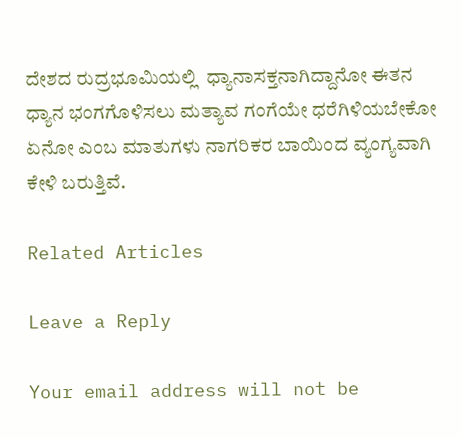ದೇಶದ ರುದ್ರಭೂಮಿಯಲ್ಲಿ  ಧ್ಯಾನಾಸಕ್ತನಾಗಿದ್ದಾನೋ ಈತನ ಧ್ಯಾನ ಭಂಗಗೊಳಿಸಲು ಮತ್ಯಾವ ಗಂಗೆಯೇ ಧರೆಗಿಳಿಯಬೇಕೋ ಏನೋ ಎಂಬ ಮಾತುಗಳು ನಾಗರಿಕರ ಬಾಯಿಂದ ವ್ಯಂಗ್ಯವಾಗಿ ಕೇಳಿ ಬರುತ್ತಿವೆ.

Related Articles

Leave a Reply

Your email address will not be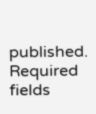published. Required fields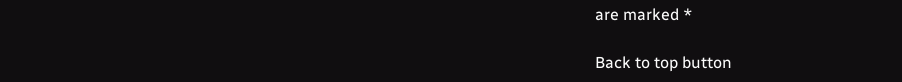are marked *

Back to top button